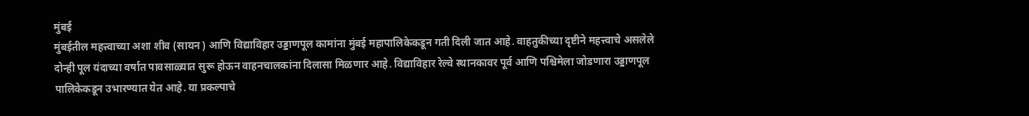मुंबई
मुंबईतील महत्त्वाच्या अशा शीव (सायन) आणि विद्याविहार उड्डाणपूल कामांना मुंबई महापालिकेकडून गती दिली जात आहे. वाहतुकीच्या दृष्टीने महत्त्वाचे असलेले दोन्ही पूल यंदाच्या वर्षात पावसाळ्यात सुरू होऊन वाहनचालकांना दिलासा मिळणार आहे. विद्याविहार रेल्वे स्थानकावर पूर्व आणि पश्चिमेला जोडणारा उड्डाणपूल पालिकेकडून उभारण्यात येत आहे. या प्रकल्पाचे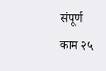संपूर्ण काम २५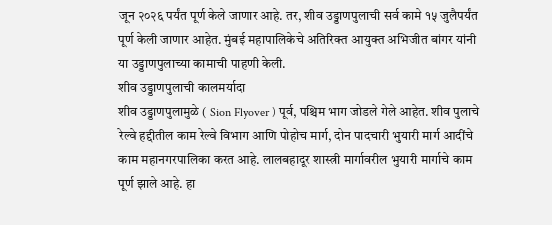जून २०२६ पर्यंत पूर्ण केले जाणार आहे. तर, शीव उड्डाणपुलाची सर्व कामे १५ जुलैपर्यंत पूर्ण केली जाणार आहेत. मुंबई महापालिकेचे अतिरिक्त आयुक्त अभिजीत बांगर यांनी या उड्डाणपुलाच्या कामाची पाहणी केली.
शीव उड्डाणपुलाची कालमर्यादा
शीव उड्डाणपुलामुळे ( Sion Flyover ) पूर्व, पश्चिम भाग जोडले गेले आहेत. शीव पुलाचे रेल्वे हद्दीतील काम रेल्वे विभाग आणि पोहोच मार्ग, दोन पादचारी भुयारी मार्ग आदींचे काम महानगरपालिका करत आहे. लालबहादूर शास्त्री मार्गावरील भुयारी मार्गाचे काम पूर्ण झाले आहे. हा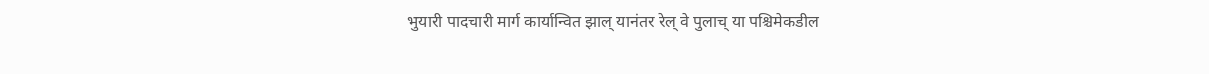भुयारी पादचारी मार्ग कार्यान्वित झाल् यानंतर रेल् वे पुलाच् या पश्चिमेकडील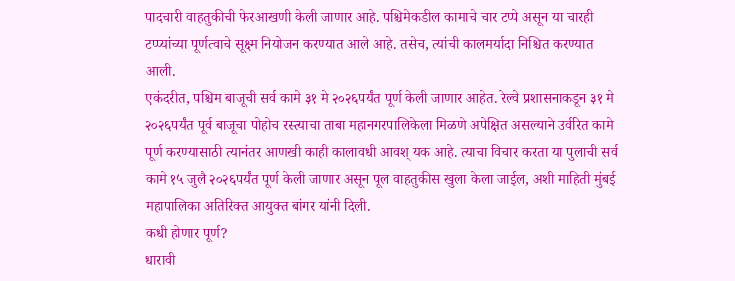पादचारी वाहतुकीची फेरआखणी केली जाणार आहे. पश्चिमेकडील कामाचे चार टप्पे असून या चारही टप्प्यांच्या पूर्णत्वाचे सूक्ष्म नियोजन करण्यात आले आहे. तसेच, त्यांची कालमर्यादा निश्चित करण्यात आली.
एकंदरीत, पश्चिम बाजूची सर्व कामे ३१ मे २०२६पर्यंत पूर्ण केली जाणार आहेत. रेल्वे प्रशासनाकडून ३१ मे २०२६पर्यंत पूर्व बाजूचा पोहोच रस्त्याचा ताबा महानगरपालिकेला मिळणे अपेक्षित असल्याने उर्वरित कामे पूर्ण करण्यासाठी त्यानंतर आणखी काही कालावधी आवश् यक आहे. त्याचा विचार करता या पुलाची सर्व कामे १५ जुलै २०२६पर्यंत पूर्ण केली जाणार असून पूल वाहतुकीस खुला केला जाईल, अशी माहिती मुंबई महापालिका अतिरिक्त आयुक्त बांगर यांनी दिली.
कधी होणार पूर्ण?
धारावी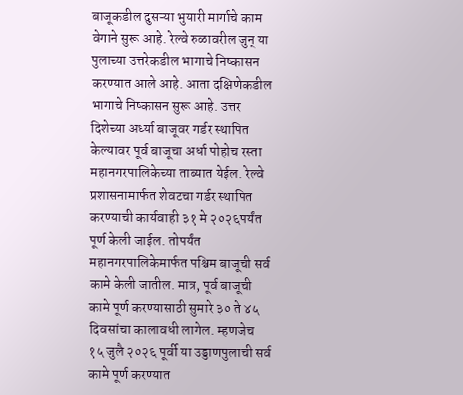बाजूकडील दुसऱ्या भुयारी मार्गाचे काम वेगाने सुरू आहे. रेल्वे रुळावरील जुन् या पुलाच्या उत्तरेकडील भागाचे निष्कासन करण्यात आले आहे. आता दक्षिणेकडील भागाचे निष्कासन सुरू आहे. उत्तर दिशेच्या अर्ध्या बाजूवर गर्डर स्थापित केल्यावर पूर्व बाजूचा अर्धा पोहोच रस्ता महानगरपालिकेच्या ताब्यात येईल. रेल्वे प्रशासनामार्फत शेवटचा गर्डर स्थापित करण्याची कार्यवाही ३१ मे २०२६पर्यंत पूर्ण केली जाईल. तोपर्यंत महानगरपालिकेमार्फत पश्चिम बाजूची सर्व कामे केली जातील. मात्र, पूर्व बाजूची कामे पूर्ण करण्यासाठी सुमारे ३० ते ४५ दिवसांचा कालावधी लागेल. म्हणजेच १५ जुलै २०२६ पूर्वी या उड्डाणपुलाची सर्व कामे पूर्ण करण्यात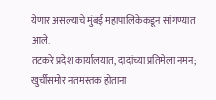येणार असल्याचे मुंबई महापालिकेकडून सांगण्यात आले.
तटकरे प्रदेश कार्यालयात, दादांच्या प्रतिमेला नमन; खुर्चीसमोर नतमस्तक होताना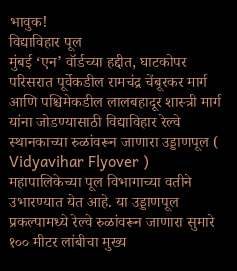भावुक!
विद्याविहार पूल
मुंबई ‘एन’ वॉर्डच्या हद्दीत, घाटकोपर परिसरात पूर्वेकडील रामचंद्र चेंबूरकर मार्ग आणि पश्चिमेकडील लालबहादूर शास्त्री मार्ग यांना जोडण्यासाठी विद्याविहार रेल्वे स्थानकाच्या रुळांवरून जाणारा उड्डाणपूल ( Vidyavihar Flyover ) महापालिकेच्या पूल विभागाच्या वतीने उभारण्यात येत आहे. या उड्डाणपूल प्रकल्पामध्ये रेल्वे रुळांवरून जाणारा सुमारे १०० मीटर लांबीचा मुख्य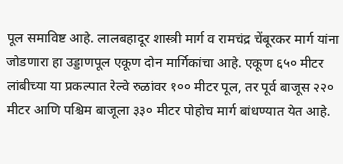पूल समाविष्ट आहे. लालबहादूर शास्त्री मार्ग व रामचंद्र चेंबूरकर मार्ग यांना जोडणारा हा उड्डाणपूल एकूण दोन मार्गिकांचा आहे. एकूण ६५० मीटर लांबीच्या या प्रकल्पात रेल्वे रुळांवर १०० मीटर पूल, तर पूर्व बाजूस २२० मीटर आणि पश्चिम बाजूला ३३० मीटर पोहोच मार्ग बांधण्यात येत आहे.